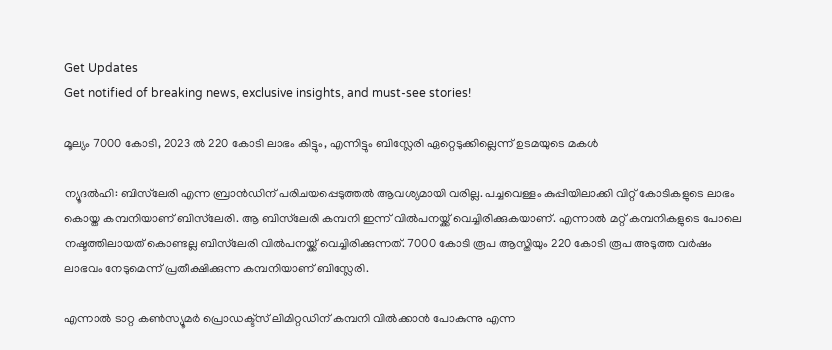Get Updates
Get notified of breaking news, exclusive insights, and must-see stories!

മൂല്യം 7000 കോടി, 2023 ല്‍ 220 കോടി ലാഭം കിട്ടും, എന്നിട്ടും ബിസ്ലേരി ഏറ്റെടുക്കില്ലെന്ന് ഉടമയുടെ മകള്‍

ന്യൂദല്‍ഹി: ബിസ്‌ലേരി എന്ന ബ്രാന്‍ഡിന് പരിചയപ്പെടുത്തല്‍ ആവശ്യമായി വരില്ല. പച്ചവെള്ളം കുപ്പിയിലാക്കി വിറ്റ് കോടികളുടെ ലാഭം കൊയ്ത കമ്പനിയാണ് ബിസ്‌ലേരി. ആ ബിസ്‌ലേരി കമ്പനി ഇന്ന് വില്‍പനയ്ക്ക് വെച്ചിരിക്കുകയാണ്. എന്നാല്‍ മറ്റ് കമ്പനികളുടെ പോലെ നഷ്ടത്തിലായത് കൊണ്ടല്ല ബിസ്‌ലേരി വില്‍പനയ്ക്ക് വെച്ചിരിക്കുന്നത്. 7000 കോടി രൂപ ആസ്തിയും 220 കോടി രൂപ അടുത്ത വര്‍ഷം ലാഭവം നേടുമെന്ന് പ്രതീക്ഷിക്കുന്ന കമ്പനിയാണ് ബിസ്ലേരി.

എന്നാല്‍ ടാറ്റ കണ്‍സ്യൂമര്‍ പ്രൊഡക്ട്സ് ലിമിറ്റഡിന് കമ്പനി വില്‍ക്കാന്‍ പോകുന്നു എന്ന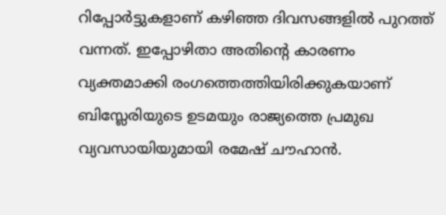റിപ്പോര്‍ട്ടുകളാണ് കഴിഞ്ഞ ദിവസങ്ങളില്‍ പുറത്ത് വന്നത്. ഇപ്പോഴിതാ അതിന്റെ കാരണം വ്യക്തമാക്കി രംഗത്തെത്തിയിരിക്കുകയാണ് ബിസ്ലേരിയുടെ ഉടമയും രാജ്യത്തെ പ്രമുഖ വ്യവസായിയുമായി രമേഷ് ചൗഹാന്‍.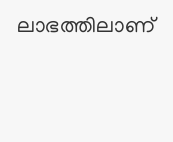ലാഭത്തിലാണ്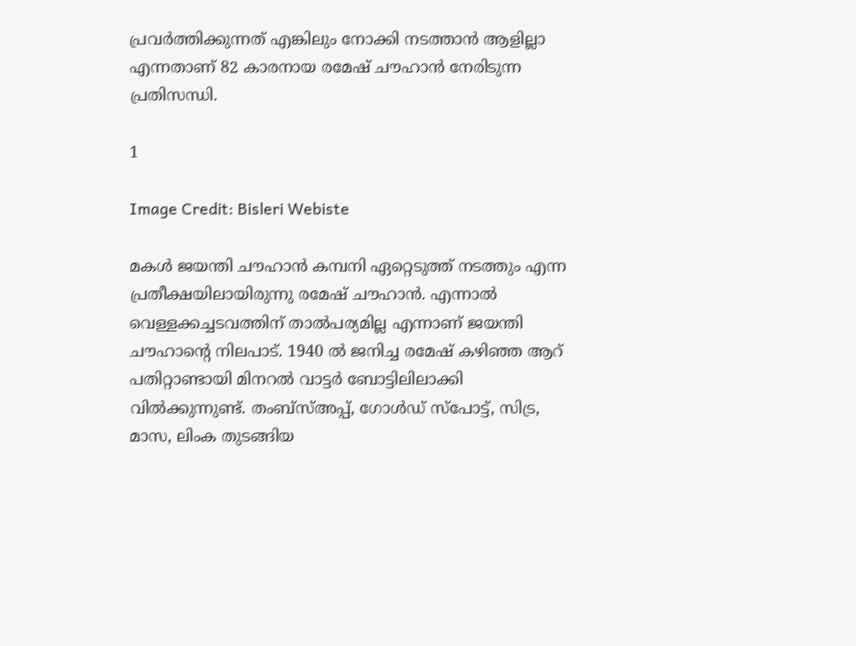പ്രവര്‍ത്തിക്കുന്നത് എങ്കിലും നോക്കി നടത്താന്‍ ആളില്ലാ എന്നതാണ് 82 കാരനായ രമേഷ് ചൗഹാന്‍ നേരിടുന്ന പ്രതിസന്ധി.

1

Image Credit: Bisleri Webiste

മകള്‍ ജയന്തി ചൗഹാന്‍ കമ്പനി ഏറ്റെടുത്ത് നടത്തും എന്ന പ്രതീക്ഷയിലായിരുന്നു രമേഷ് ചൗഹാന്‍. എന്നാല്‍ വെള്ളക്കച്ചടവത്തിന് താല്‍പര്യമില്ല എന്നാണ് ജയന്തി ചൗഹാന്റെ നിലപാട്. 1940 ല്‍ ജനിച്ച രമേഷ് കഴിഞ്ഞ ആറ് പതിറ്റാണ്ടായി മിനറല്‍ വാട്ടര്‍ ബോട്ടിലിലാക്കി വില്‍ക്കുന്നുണ്ട്. തംബ്സ്അപ്പ്, ഗോള്‍ഡ് സ്പോട്ട്, സിട്ര, മാസ, ലിംക തുടങ്ങിയ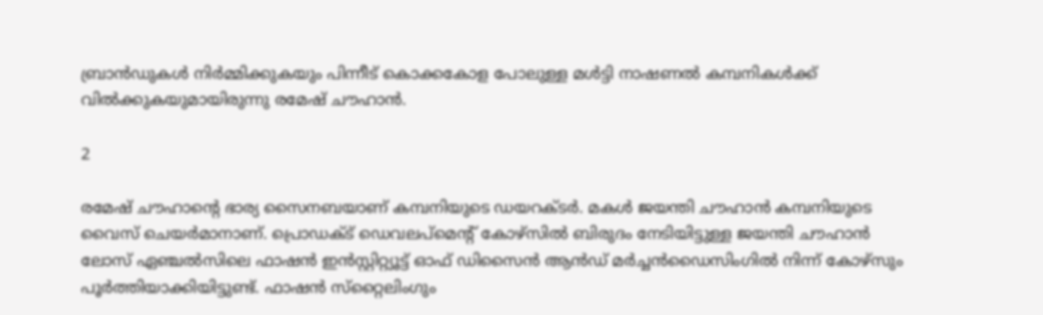ബ്രാന്‍ഡുകള്‍ നിര്‍മ്മിക്കുകയും പിന്നീട് കൊക്കകോള പോലുള്ള മള്‍ട്ടി നാഷണല്‍ കമ്പനികള്‍ക്ക് വില്‍ക്കുകയുമായിരുന്നു രമേഷ് ചൗഹാന്‍.

2

രമേഷ് ചൗഹാന്റെ ഭാര്യ സൈനബയാണ് കമ്പനിയുടെ ഡയറക്ടര്‍. മകള്‍ ജയന്തി ചൗഹാന്‍ കമ്പനിയുടെ വൈസ് ചെയര്‍മാനാണ്. പ്രൊഡക്ട് ഡെവലപ്മെന്റ് കോഴ്സില്‍ ബിരുദം നേടിയിട്ടുള്ള ജയന്തി ചൗഹാന്‍ ലോസ് ഏഞ്ചല്‍സിലെ ഫാഷന്‍ ഇന്‍സ്റ്റിറ്റ്യൂട്ട് ഓഫ് ഡിസൈന്‍ ആന്‍ഡ് മര്‍ച്ചന്‍ഡൈസിംഗില്‍ നിന്ന് കോഴ്സും പൂര്‍ത്തിയാക്കിയിട്ടുണ്ട്. ഫാഷന്‍ സ്‌റ്റൈലിംഗും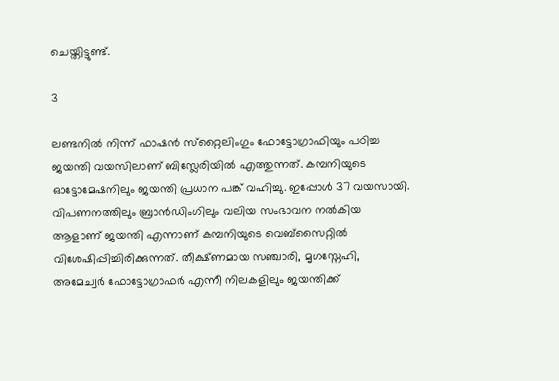ചെയ്തിട്ടുണ്ട്.

3

ലണ്ടനില്‍ നിന്ന് ഫാഷന്‍ സ്‌റ്റൈലിംഗും ഫോട്ടോഗ്രാഫിയും പഠിച്ച ജയന്തി വയസിലാണ് ബിസ്ലേരിയില്‍ എത്തുന്നത്. കമ്പനിയുടെ ഓട്ടോമേഷനിലും ജയന്തി പ്രധാന പങ്ക് വഹിച്ചു. ഇപ്പോള്‍ 37 വയസായി. വിപണനത്തിലും ബ്രാന്‍ഡിംഗിലും വലിയ സംഭാവന നല്‍കിയ ആളാണ് ജയന്തി എന്നാണ് കമ്പനിയുടെ വെബ്‌സൈറ്റില്‍ വിശേഷിപ്പിച്ചിരിക്കുന്നത്. തീക്ഷ്ണമായ സഞ്ചാരി, മൃഗസ്നേഹി, അമേച്വര്‍ ഫോട്ടോഗ്രാഫര്‍ എന്നീ നിലകളിലും ജയന്തിക്ക്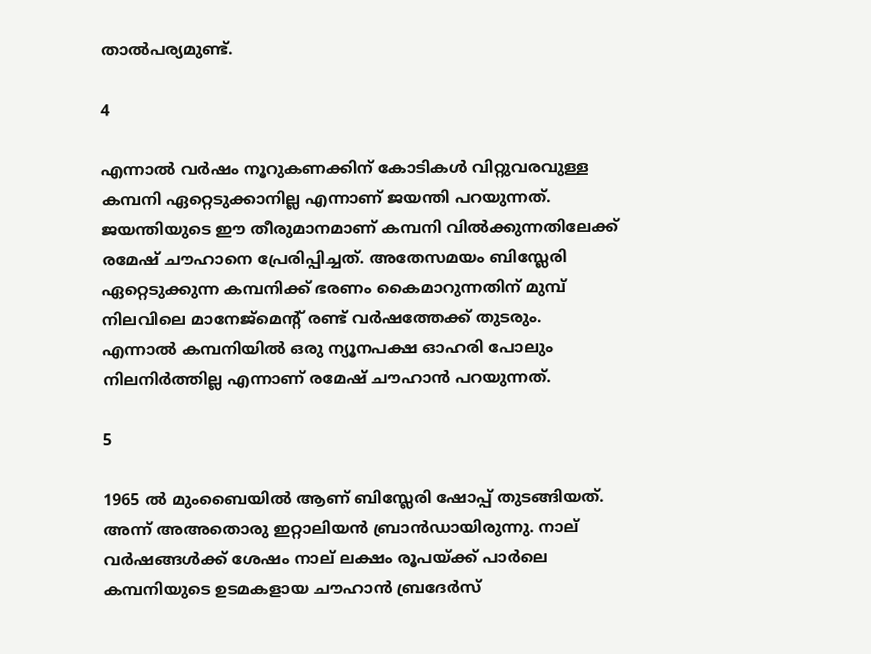താല്‍പര്യമുണ്ട്.

4

എന്നാല്‍ വര്‍ഷം നൂറുകണക്കിന് കോടികള്‍ വിറ്റുവരവുള്ള കമ്പനി ഏറ്റെടുക്കാനില്ല എന്നാണ് ജയന്തി പറയുന്നത്. ജയന്തിയുടെ ഈ തീരുമാനമാണ് കമ്പനി വില്‍ക്കുന്നതിലേക്ക് രമേഷ് ചൗഹാനെ പ്രേരിപ്പിച്ചത്. അതേസമയം ബിസ്ലേരി ഏറ്റെടുക്കുന്ന കമ്പനിക്ക് ഭരണം കൈമാറുന്നതിന് മുമ്പ് നിലവിലെ മാനേജ്മെന്റ് രണ്ട് വര്‍ഷത്തേക്ക് തുടരും. എന്നാല്‍ കമ്പനിയില്‍ ഒരു ന്യൂനപക്ഷ ഓഹരി പോലും നിലനിര്‍ത്തില്ല എന്നാണ് രമേഷ് ചൗഹാന്‍ പറയുന്നത്.

5

1965 ല്‍ മുംബൈയില്‍ ആണ് ബിസ്ലേരി ഷോപ്പ് തുടങ്ങിയത്. അന്ന് അഅതൊരു ഇറ്റാലിയന്‍ ബ്രാന്‍ഡായിരുന്നു. നാല് വര്‍ഷങ്ങള്‍ക്ക് ശേഷം നാല് ലക്ഷം രൂപയ്ക്ക് പാര്‍ലെ കമ്പനിയുടെ ഉടമകളായ ചൗഹാന്‍ ബ്രദേര്‍സ്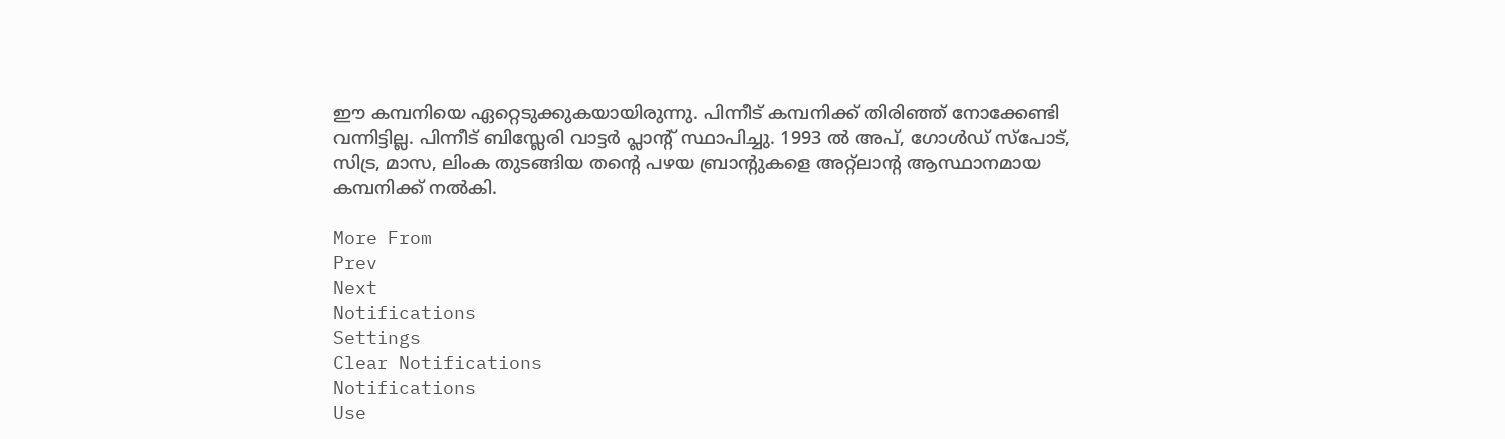ഈ കമ്പനിയെ ഏറ്റെടുക്കുകയായിരുന്നു. പിന്നീട് കമ്പനിക്ക് തിരിഞ്ഞ് നോക്കേണ്ടി വന്നിട്ടില്ല. പിന്നീട് ബിസ്ലേരി വാട്ടര്‍ പ്ലാന്റ് സ്ഥാപിച്ചു. 1993 ല്‍ അപ്, ഗോള്‍ഡ് സ്‌പോട്, സിട്ര, മാസ, ലിംക തുടങ്ങിയ തന്റെ പഴയ ബ്രാന്റുകളെ അറ്റ്‌ലാന്റ ആസ്ഥാനമായ കമ്പനിക്ക് നല്‍കി.

More From
Prev
Next
Notifications
Settings
Clear Notifications
Notifications
Use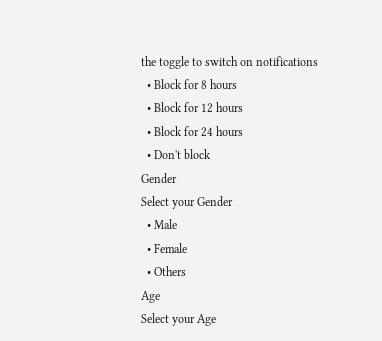the toggle to switch on notifications
  • Block for 8 hours
  • Block for 12 hours
  • Block for 24 hours
  • Don't block
Gender
Select your Gender
  • Male
  • Female
  • Others
Age
Select your Age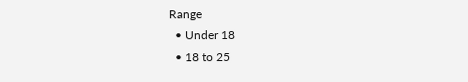Range
  • Under 18
  • 18 to 25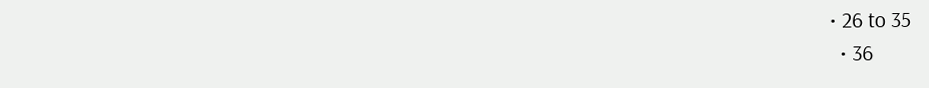• 26 to 35
  • 36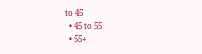to 45
  • 45 to 55
  • 55+